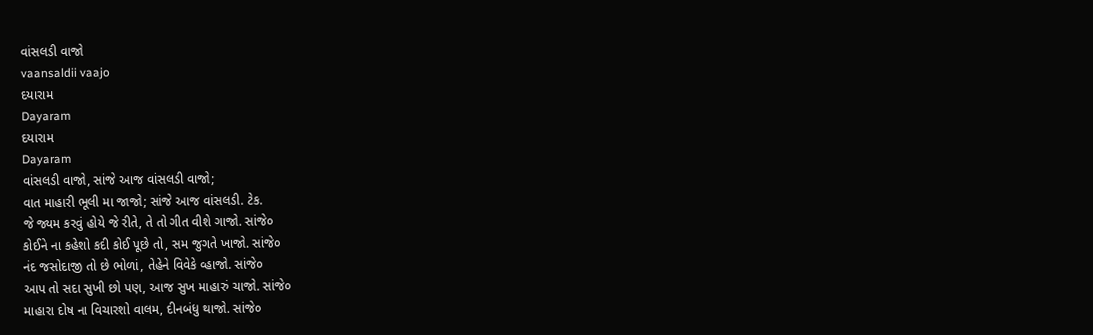વાંસલડી વાજો
vaansaldii vaajo
દયારામ
Dayaram
દયારામ
Dayaram
વાંસલડી વાજો, સાંજે આજ વાંસલડી વાજો;
વાત માહારી ભૂલી મા જાજો; સાંજે આજ વાંસલડી. ટેક.
જે જ્યમ કરવું હોયે જે રીતે, તે તો ગીત વીશે ગાજો. સાંજે૦
કોઈને ના કહેશો કદી કોઈ પૂછે તો, સમ જુગતે ખાજો. સાંજે૦
નંદ જસોદાજી તો છે ભોળાં, તેહેને વિવેકે વ્હાજો. સાંજે૦
આપ તો સદા સુખી છો પણ, આજ સુખ માહારું ચાજો. સાંજે૦
માહારા દોષ ના વિચારશો વાલમ, દીનબંધુ થાજો. સાંજે૦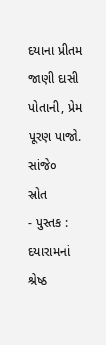દયાના પ્રીતમ જાણી દાસી પોતાની, પ્રેમ પૂરણ પાજો. સાંજે૦
સ્રોત
- પુસ્તક : દયારામનાં શ્રેષ્ઠ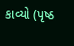કાવ્યો (પૃષ્ઠ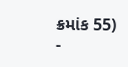ક્રમાંક 55)
-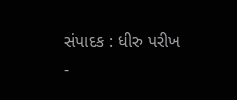સંપાદક : ધીરુ પરીખ
-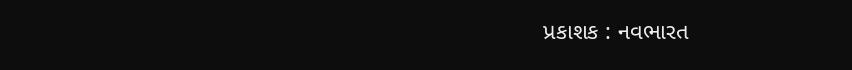પ્રકાશક : નવભારત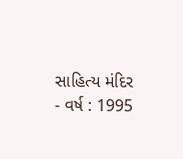સાહિત્ય મંદિર
- વર્ષ : 1995